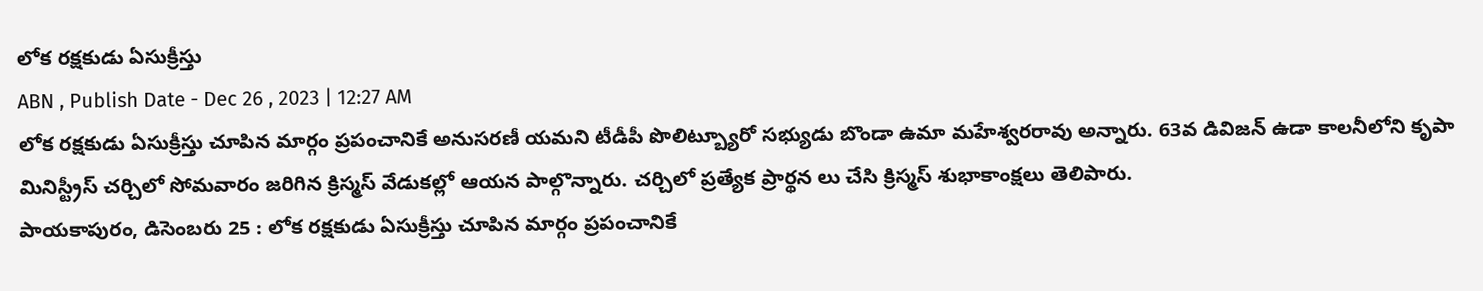లోక రక్షకుడు ఏసుక్రీస్తు
ABN , Publish Date - Dec 26 , 2023 | 12:27 AM
లోక రక్షకుడు ఏసుక్రీస్తు చూపిన మార్గం ప్రపంచానికే అనుసరణీ యమని టీడీపీ పొలిట్బ్యూరో సభ్యుడు బొండా ఉమా మహేశ్వరరావు అన్నారు. 63వ డివిజన్ ఉడా కాలనీలోని కృపా మినిస్ట్రీస్ చర్చిలో సోమవారం జరిగిన క్రిస్మస్ వేడుకల్లో ఆయన పాల్గొన్నారు. చర్చిలో ప్రత్యేక ప్రార్థన లు చేసి క్రిస్మస్ శుభాకాంక్షలు తెలిపారు.
పాయకాపురం, డిసెంబరు 25 : లోక రక్షకుడు ఏసుక్రీస్తు చూపిన మార్గం ప్రపంచానికే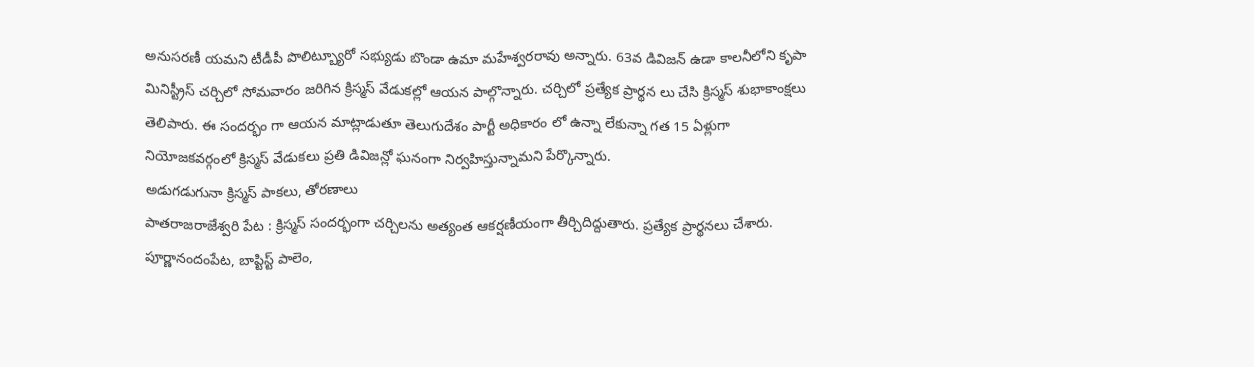అనుసరణీ యమని టీడీపీ పొలిట్బ్యూరో సభ్యుడు బొండా ఉమా మహేశ్వరరావు అన్నారు. 63వ డివిజన్ ఉడా కాలనీలోని కృపా మినిస్ట్రీస్ చర్చిలో సోమవారం జరిగిన క్రిస్మస్ వేడుకల్లో ఆయన పాల్గొన్నారు. చర్చిలో ప్రత్యేక ప్రార్థన లు చేసి క్రిస్మస్ శుభాకాంక్షలు తెలిపారు. ఈ సందర్భం గా ఆయన మాట్లాడుతూ తెలుగుదేశం పార్టీ అధికారం లో ఉన్నా లేకున్నా గత 15 ఏళ్లుగా నియోజకవర్గంలో క్రిస్మస్ వేడుకలు ప్రతి డివిజన్లో ఘనంగా నిర్వహిస్తున్నామని పేర్కొన్నారు.
అడుగడుగునా క్రిస్మస్ పాకలు, తోరణాలు
పాతరాజరాజేశ్వరి పేట : క్రిస్మస్ సందర్భంగా చర్చిలను అత్యంత ఆకర్షణీయంగా తీర్చిదిద్దుతారు. ప్రత్యేక ప్రార్థనలు చేశారు. పూర్ణానందంపేట, బాప్టిస్ట్ పాలెం,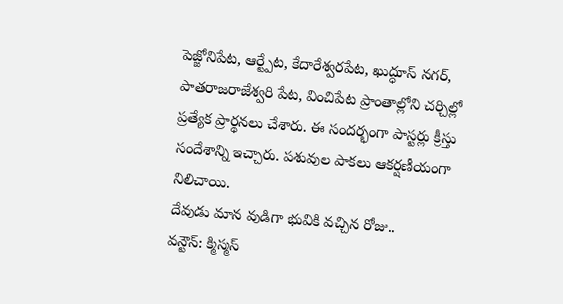పెజ్జోనిపేట, ఆర్ట్పేట, కేదారేశ్వరపేట, ఖుద్ధూస్ నగర్, పాతరాజరాజేశ్వరి పేట, వించిపేట ప్రాంతాల్లోని చర్చిల్లో ప్రత్యేక ప్రార్థనలు చేశారు. ఈ సందర్భంగా పాస్టర్లు క్రీస్తు సందేశాన్ని ఇచ్చారు. పశువుల పాకలు ఆకర్షణీయంగా నిలిచాయి.
దేవుడు మాన వుడిగా భువికి వచ్చిన రోజు..
వన్టౌన్: క్మిస్మస్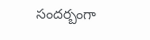సందర్బంగా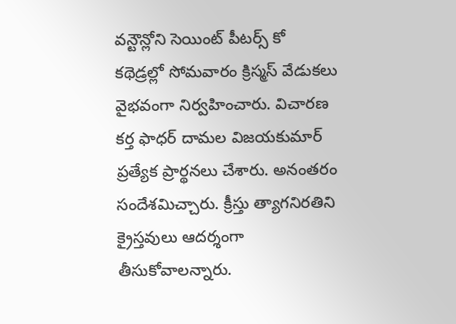వన్టౌన్లోని సెయింట్ పీటర్స్ కో కథెడ్రల్లో సోమవారం క్రిస్మస్ వేడుకలు వైభవంగా నిర్వహించారు. విచారణ కర్త ఫాధర్ దామల విజయకుమార్ ప్రత్యేక ప్రార్థనలు చేశారు. అనంతరం సందేశమిచ్చారు. క్రీస్తు త్యాగనిరతిని క్రైస్తవులు ఆదర్శంగా తీసుకోవాలన్నారు.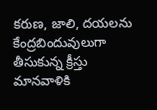కరుణ, జాలి, దయలను కేంద్రబిందువులుగా తీసుకున్న క్రీస్తు మానవాళికి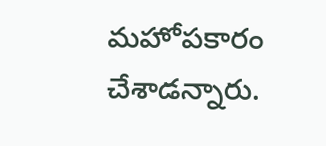మహోపకారం చేశాడన్నారు.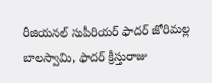రీజియనల్ సుపీరియర్ ఫాదర్ జోరిమల్ల బాలస్వామి, ఫాదర్ క్రీస్తురాజు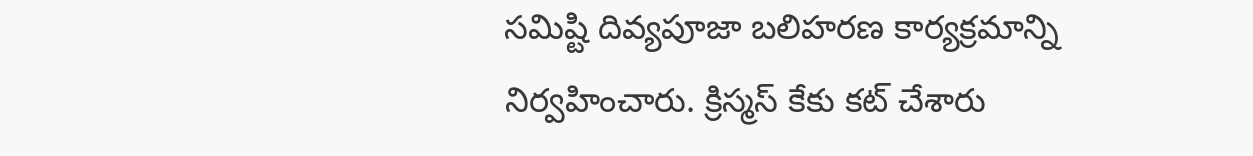సమిష్టి దివ్యపూజా బలిహరణ కార్యక్రమాన్ని నిర్వహించారు. క్రిస్మస్ కేకు కట్ చేశారు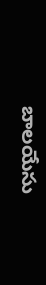బాలయేసు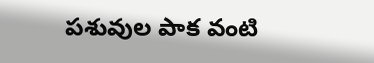పశువుల పాక వంటి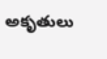అకృతులు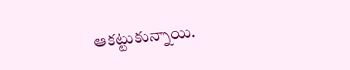ఆకట్టుకున్నాయి.